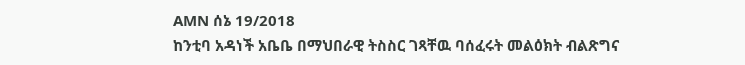AMN ሰኔ 19/2018
ከንቲባ አዳነች አቤቤ በማህበራዊ ትስስር ገጻቸዉ ባሰፈሩት መልዕክት ብልጽግና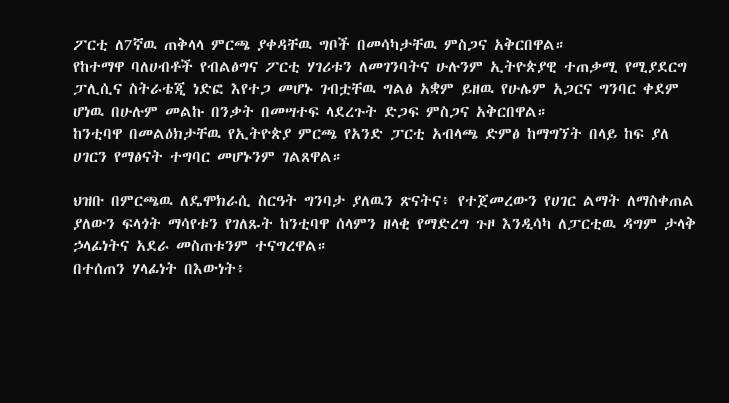ፖርቲ ለ7ኛዉ ጠቅላላ ምርጫ ያቀዳቸዉ ግቦች በመሳካታቸዉ ምስጋና አቅርበዋል።
የከተማዋ ባለሀብቶች የብልፅግና ፖርቲ ሃገሪቱን ለመገንባትና ሁሉንም ኢትዮጵያዊ ተጠቃሚ የሚያደርግ ፓሊሲና ስትራቴጂ ነድፎ እየተጋ መሆኑ ገብቷቸዉ ግልፅ አቋም ይዘዉ የሁሌም አጋርና ግንባር ቀደም ሆነዉ በሁሉም መልኩ በንቃት በመሣተፍ ላደረጉት ድጋፍ ምስጋና አቅርበዋል።
ከንቲባዋ በመልዕክታቸዉ የኢትዮጵያ ምርጫ የአንድ ፓርቲ አብላጫ ድምፅ ከማግኘት በላይ ከፍ ያለ ሀገርን የማፅናት ተግባር መሆኑንም ገልጸዋል።

ህዝቡ በምርጫዉ ለዴሞክራሲ ስርዓት ግንባታ ያለዉን ጽናትና፥ የተጀመረውን የሀገር ልማት ለማስቀጠል ያለውን ፍላጎት ማሳየቱን የገለጹት ከንቲባዋ ሰላምን ዘላቂ የማድረግ ጉዞ እንዲሳካ ለፓርቲዉ ዳግም ታላቅ ኃላፊነትና አደራ መስጠቱንም ተናግረዋል።
በተሰጠን ሃላፊነት በእውነት፥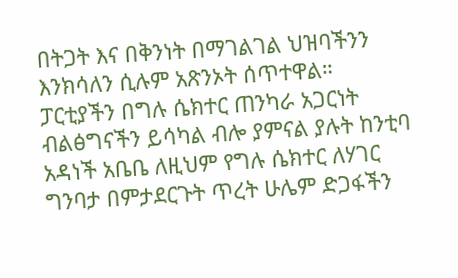በትጋት እና በቅንነት በማገልገል ህዝባችንን እንክሳለን ሲሉም አጽንኦት ሰጥተዋል።
ፓርቲያችን በግሉ ሴክተር ጠንካራ አጋርነት ብልፅግናችን ይሳካል ብሎ ያምናል ያሉት ከንቲባ አዳነች አቤቤ ለዚህም የግሉ ሴክተር ለሃገር ግንባታ በምታደርጉት ጥረት ሁሌም ድጋፋችን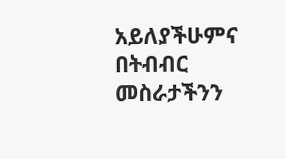አይለያችሁምና በትብብር መስራታችንን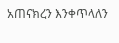አጠናክረን እንቀጥላለን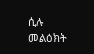ሲሉ መልዕክት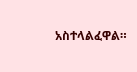አስተላልፈዋል።